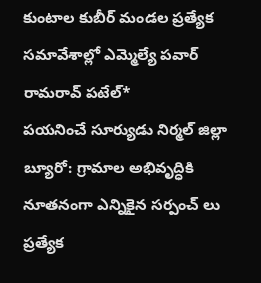కుంటాల కుబీర్ మండల ప్రత్యేక సమావేశాల్లో ఎమ్మెల్యే పవార్ రామరావ్ పటేల్*
పయనించే సూర్యుడు నిర్మల్ జిల్లా బ్యూరో: గ్రామాల అభివృద్ధికి నూతనంగా ఎన్నికైన సర్పంచ్ లు ప్రత్యేక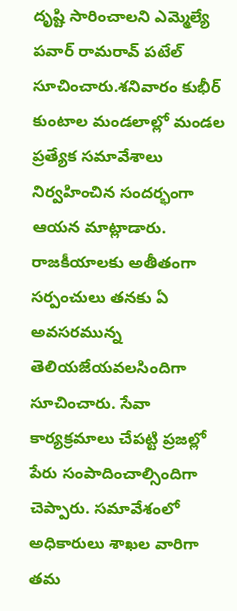దృష్టి సారించాలని ఎమ్మెల్యే పవార్ రామరావ్ పటేల్ సూచించారు.శనివారం కుభీర్ కుంటాల మండలాల్లో మండల ప్రత్యేక సమావేశాలు నిర్వహించిన సందర్భంగా ఆయన మాట్లాడారు. రాజకీయాలకు అతీతంగా సర్పంచులు తనకు ఏ అవసరమున్న తెలియజేయవలసిందిగా సూచించారు. సేవా కార్యక్రమాలు చేపట్టి ప్రజల్లో పేరు సంపాదించాల్సిందిగా చెప్పారు. సమావేశంలో అధికారులు శాఖల వారిగా తమ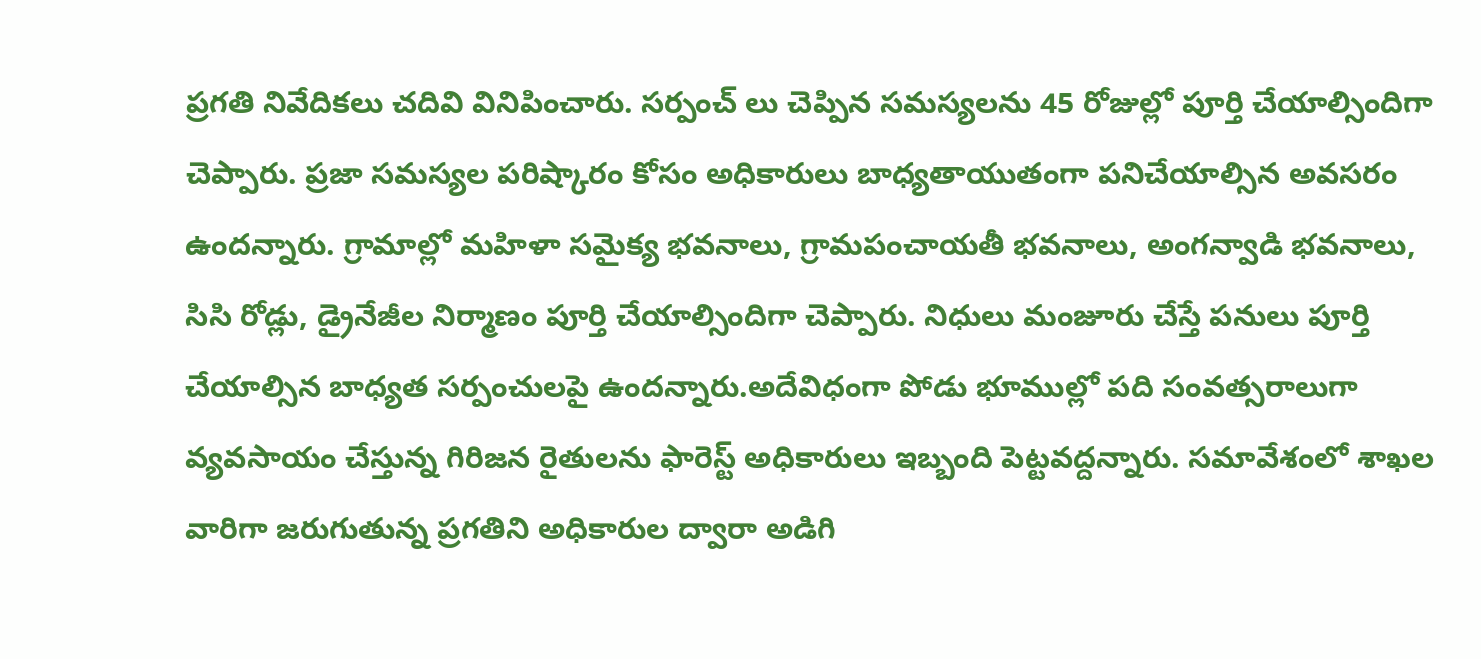ప్రగతి నివేదికలు చదివి వినిపించారు. సర్పంచ్ లు చెప్పిన సమస్యలను 45 రోజుల్లో పూర్తి చేయాల్సిందిగా చెప్పారు. ప్రజా సమస్యల పరిష్కారం కోసం అధికారులు బాధ్యతాయుతంగా పనిచేయాల్సిన అవసరం ఉందన్నారు. గ్రామాల్లో మహిళా సమైక్య భవనాలు, గ్రామపంచాయతీ భవనాలు, అంగన్వాడి భవనాలు, సిసి రోడ్లు, డ్రైనేజీల నిర్మాణం పూర్తి చేయాల్సిందిగా చెప్పారు. నిధులు మంజూరు చేస్తే పనులు పూర్తి చేయాల్సిన బాధ్యత సర్పంచులపై ఉందన్నారు.అదేవిధంగా పోడు భూముల్లో పది సంవత్సరాలుగా వ్యవసాయం చేస్తున్న గిరిజన రైతులను ఫారెస్ట్ అధికారులు ఇబ్బంది పెట్టవద్దన్నారు. సమావేశంలో శాఖల వారిగా జరుగుతున్న ప్రగతిని అధికారుల ద్వారా అడిగి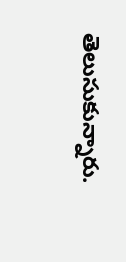తెలుసుకున్నారు.